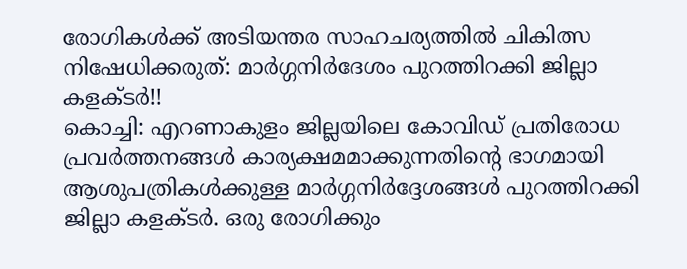രോഗികൾക്ക് അടിയന്തര സാഹചര്യത്തിൽ ചികിത്സ നിഷേധിക്കരുത്: മാർഗ്ഗനിർദേശം പുറത്തിറക്കി ജില്ലാ കളക്ടർ!!
കൊച്ചി: എറണാകുളം ജില്ലയിലെ കോവിഡ് പ്രതിരോധ പ്രവർത്തനങ്ങൾ കാര്യക്ഷമമാക്കുന്നതിന്റെ ഭാഗമായി ആശുപത്രികൾക്കുള്ള മാർഗ്ഗനിർദ്ദേശങ്ങൾ പുറത്തിറക്കി ജില്ലാ കളക്ടർ. ഒരു രോഗിക്കും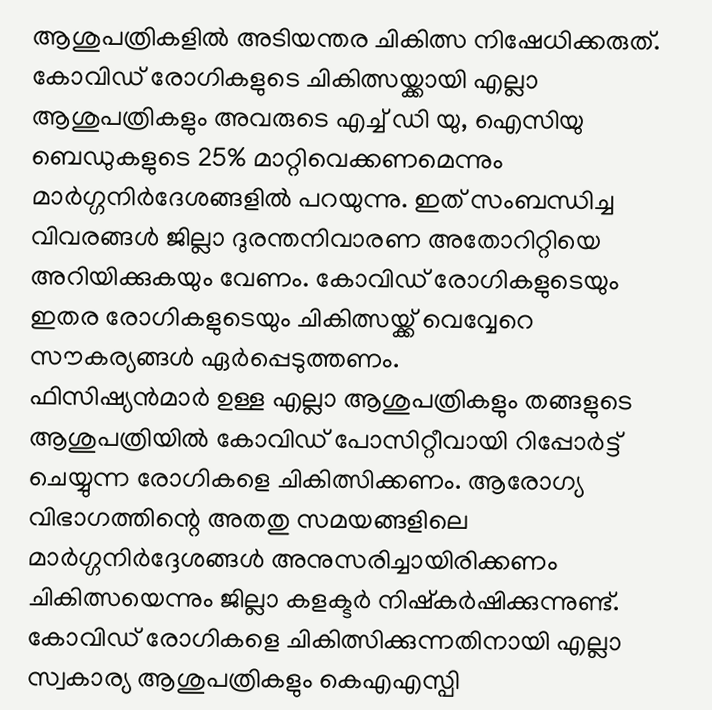ആശുപത്രികളിൽ അടിയന്തര ചികിത്സ നിഷേധിക്കരുത്. കോവിഡ് രോഗികളുടെ ചികിത്സയ്ക്കായി എല്ലാ ആശുപത്രികളും അവരുടെ എച്ച് ഡി യു, ഐസിയു ബെഡുകളുടെ 25% മാറ്റിവെക്കണമെന്നും മാർഗ്ഗനിർദേശങ്ങളിൽ പറയുന്നു. ഇത് സംബന്ധിച്ച വിവരങ്ങൾ ജില്ലാ ദുരന്തനിവാരണ അതോറിറ്റിയെ അറിയിക്കുകയും വേണം. കോവിഡ് രോഗികളുടെയും ഇതര രോഗികളുടെയും ചികിത്സയ്ക്ക് വെവ്വേറെ സൗകര്യങ്ങൾ ഏർപ്പെടുത്തണം.
ഫിസിഷ്യൻമാർ ഉള്ള എല്ലാ ആശുപത്രികളും തങ്ങളുടെ ആശുപത്രിയിൽ കോവിഡ് പോസിറ്റീവായി റിപ്പോർട്ട് ചെയ്യുന്ന രോഗികളെ ചികിത്സിക്കണം. ആരോഗ്യ വിഭാഗത്തിന്റെ അതതു സമയങ്ങളിലെ മാർഗ്ഗനിർദ്ദേശങ്ങൾ അനുസരിച്ചായിരിക്കണം ചികിത്സയെന്നും ജില്ലാ കളക്ടർ നിഷ്കർഷിക്കുന്നുണ്ട്. കോവിഡ് രോഗികളെ ചികിത്സിക്കുന്നതിനായി എല്ലാ സ്വകാര്യ ആശുപത്രികളും കെഎഎസ്പി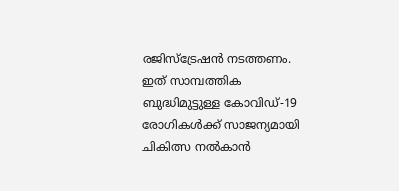രജിസ്ട്രേഷൻ നടത്തണം. ഇത് സാമ്പത്തിക ബുദ്ധിമുട്ടുള്ള കോവിഡ്-19 രോഗികൾക്ക് സാജന്യമായി ചികിത്സ നൽകാൻ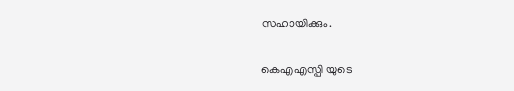സഹായിക്കും.

കെഎഎസ്പി യുടെ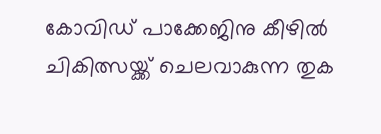കോവിഡ് പാക്കേജിനു കീഴിൽ ചികിത്സയ്ക്ക് ചെലവാകുന്ന തുക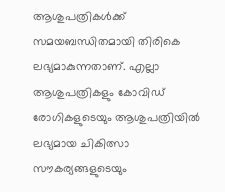ആശുപത്രികൾക്ക് സമയബന്ധിതമായി തിരികെ ലഭ്യമാകുന്നതാണ്. എല്ലാ ആശുപത്രികളും കോവിഡ് രോഗികളുടെയും ആശുപത്രിയിൽ ലഭ്യമായ ചികിത്സാ സൗകര്യങ്ങളുടെയും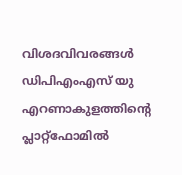വിശദവിവരങ്ങൾ
ഡിപിഎംഎസ് യു എറണാകുളത്തിന്റെ പ്ലാറ്റ്ഫോമിൽ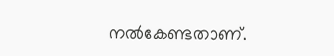നൽകേണ്ടതാണ്.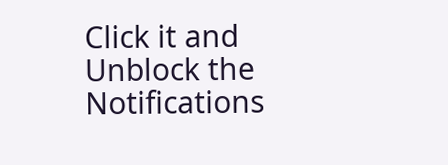Click it and Unblock the Notifications